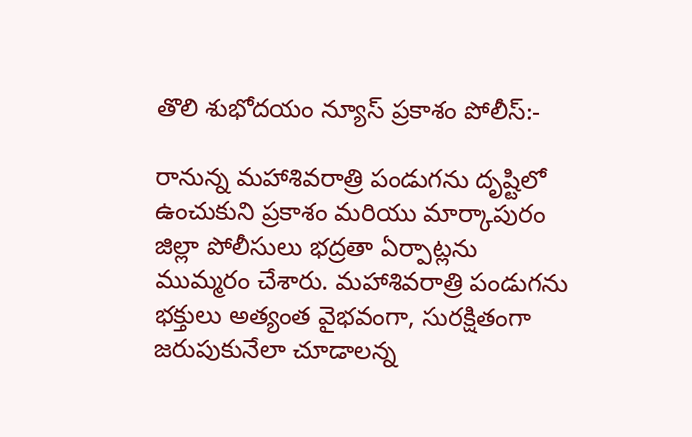తొలి శుభోదయం న్యూస్ ప్రకాశం పోలీస్:-

రానున్న మహాశివరాత్రి పండుగను దృష్టిలో ఉంచుకుని ప్రకాశం మరియు మార్కాపురం జిల్లా పోలీసులు భద్రతా ఏర్పాట్లను ముమ్మరం చేశారు. మహాశివరాత్రి పండుగను భక్తులు అత్యంత వైభవంగా, సురక్షితంగా జరుపుకునేలా చూడాలన్న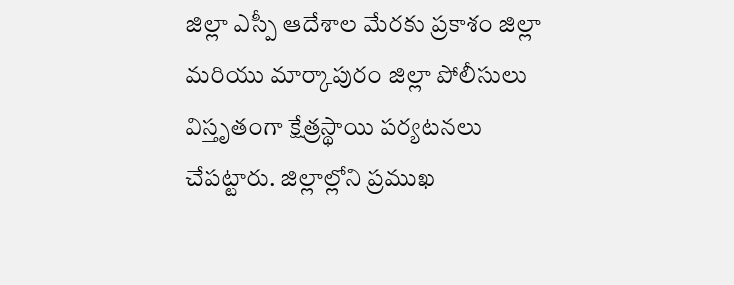జిల్లా ఎస్పీ ఆదేశాల మేరకు ప్రకాశం జిల్లా మరియు మార్కాపురం జిల్లా పోలీసులు విస్తృతంగా క్షేత్రస్థాయి పర్యటనలు చేపట్టారు. జిల్లాల్లోని ప్రముఖ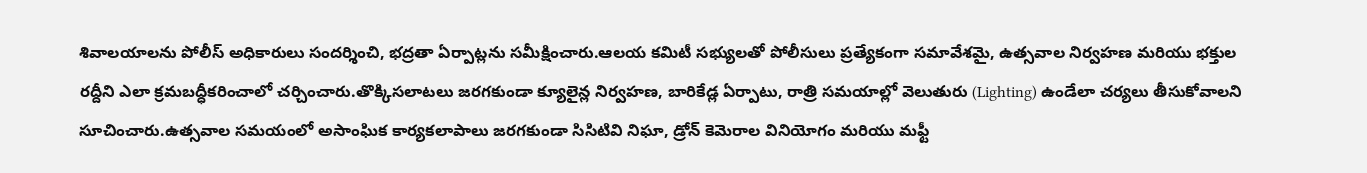శివాలయాలను పోలీస్ అధికారులు సందర్శించి, భద్రతా ఏర్పాట్లను సమీక్షించారు.ఆలయ కమిటీ సభ్యులతో పోలీసులు ప్రత్యేకంగా సమావేశమై, ఉత్సవాల నిర్వహణ మరియు భక్తుల రద్దీని ఎలా క్రమబద్ధీకరించాలో చర్చించారు.తొక్కిసలాటలు జరగకుండా క్యూలైన్ల నిర్వహణ, బారికేడ్ల ఏర్పాటు, రాత్రి సమయాల్లో వెలుతురు (Lighting) ఉండేలా చర్యలు తీసుకోవాలని సూచించారు.ఉత్సవాల సమయంలో అసాంఘిక కార్యకలాపాలు జరగకుండా సిసిటివి నిఘా, డ్రోన్ కెమెరాల వినియోగం మరియు మఫ్టీ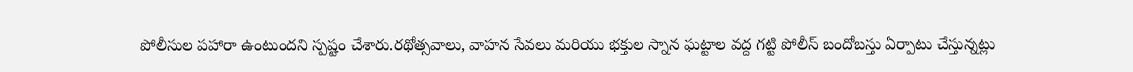పోలీసుల పహారా ఉంటుందని స్పష్టం చేశారు.రథోత్సవాలు, వాహన సేవలు మరియు భక్తుల స్నాన ఘట్టాల వద్ద గట్టి పోలీస్ బందోబస్తు ఏర్పాటు చేస్తున్నట్లు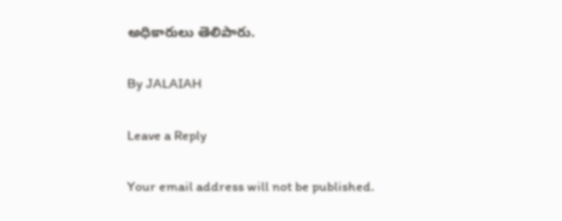అధికారులు తెలిపారు.

By JALAIAH

Leave a Reply

Your email address will not be published.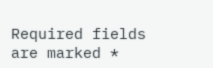Required fields are marked *